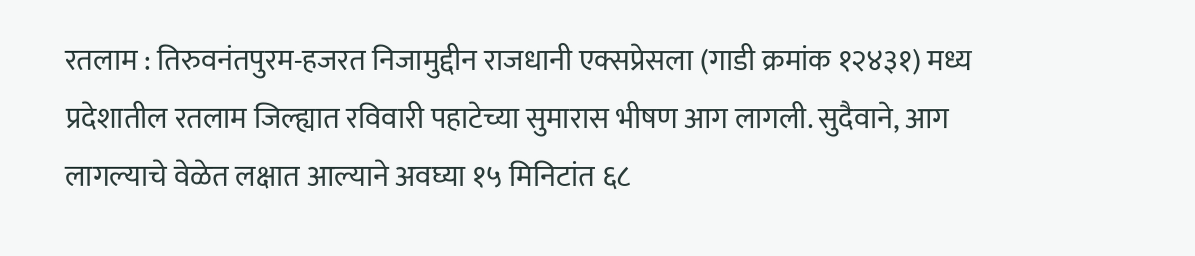रतलाम : तिरुवनंतपुरम-हजरत निजामुद्दीन राजधानी एक्सप्रेसला (गाडी क्रमांक १२४३१) मध्य प्रदेशातील रतलाम जिल्ह्यात रविवारी पहाटेच्या सुमारास भीषण आग लागली. सुदैवाने, आग लागल्याचे वेळेत लक्षात आल्याने अवघ्या १५ मिनिटांत ६८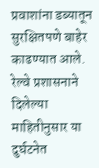प्रवाशांना डब्यातून सुरक्षितपणे बाहेर काढण्यात आले. रेल्वे प्रशासनाने दिलेल्या माहितीनुसार या दुर्घटनेत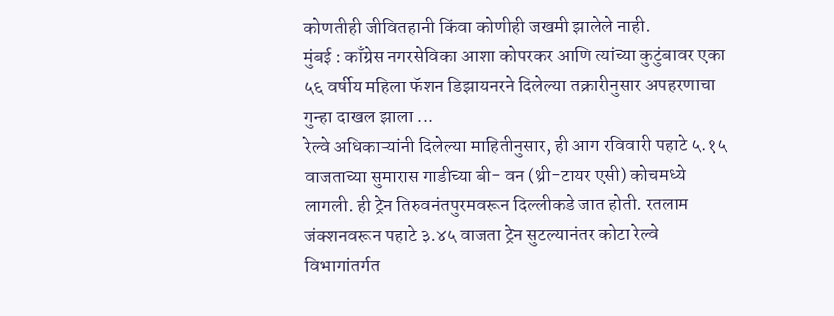कोणतीही जीवितहानी किंवा कोणीही जखमी झालेले नाही.
मुंबई : काँग्रेस नगरसेविका आशा कोपरकर आणि त्यांच्या कुटुंबावर एका ५६ वर्षीय महिला फॅशन डिझायनरने दिलेल्या तक्रारीनुसार अपहरणाचा गुन्हा दाखल झाला ...
रेल्वे अधिकाऱ्यांनी दिलेल्या माहितीनुसार, ही आग रविवारी पहाटे ५.१५ वाजताच्या सुमारास गाडीच्या बी- वन (थ्री-टायर एसी) कोचमध्ये लागली. ही ट्रेन तिरुवनंतपुरमवरून दिल्लीकडे जात होती. रतलाम जंक्शनवरून पहाटे ३.४५ वाजता ट्रेन सुटल्यानंतर कोटा रेल्वे विभागांतर्गत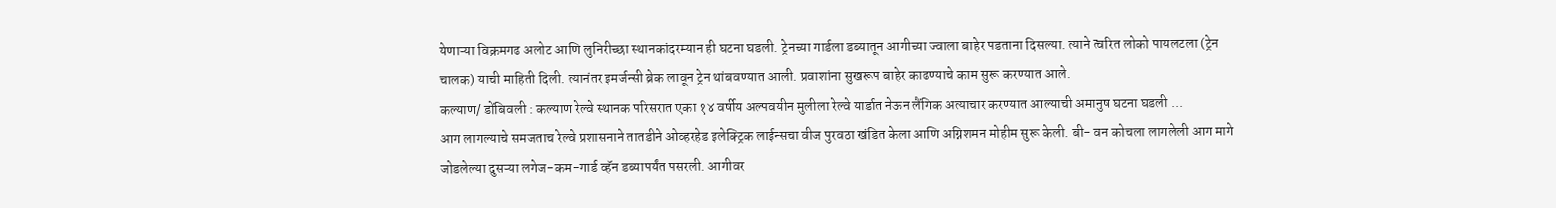येणाऱ्या विक्रमगढ अलोट आणि लुनिरीच्छा स्थानकांदरम्यान ही घटना घडली. ट्रेनच्या गार्डला डब्यातून आगीच्या ज्वाला बाहेर पडताना दिसल्या. त्याने त्वरित लोको पायलटला (ट्रेन चालक) याची माहिती दिली. त्यानंतर इमर्जन्सी ब्रेक लावून ट्रेन थांबवण्यात आली. प्रवाशांना सुखरूप बाहेर काढण्याचे काम सुरू करण्यात आले.
कल्याण/ डोंबिवली : कल्याण रेल्वे स्थानक परिसरात एका १४ वर्षीय अल्पवयीन मुलीला रेल्वे यार्डात नेऊन लैंगिक अत्याचार करण्यात आल्याची अमानुष घटना घडली ...
आग लागल्याचे समजताच रेल्वे प्रशासनाने तातडीने ओव्हरहेड इलेक्ट्रिक लाईन्सचा वीज पुरवठा खंडित केला आणि अग्निशमन मोहीम सुरू केली. बी- वन कोचला लागलेली आग मागे जोडलेल्या दुसऱ्या लगेज-कम-गार्ड व्हॅन डब्यापर्यंत पसरली. आगीवर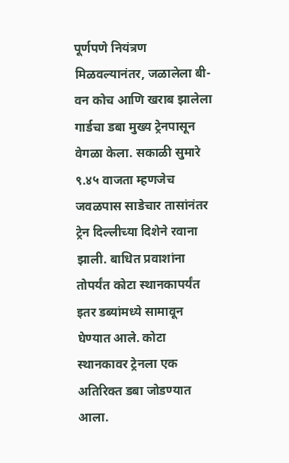पूर्णपणे नियंत्रण मिळवल्यानंतर, जळालेला बी- वन कोच आणि खराब झालेला गार्डचा डबा मुख्य ट्रेनपासून वेगळा केला. सकाळी सुमारे ९.४५ वाजता म्हणजेच जवळपास साडेचार तासांनंतर ट्रेन दिल्लीच्या दिशेने रवाना झाली. बाधित प्रवाशांना तोपर्यंत कोटा स्थानकापर्यंत इतर डब्यांमध्ये सामावून घेण्यात आले. कोटा स्थानकावर ट्रेनला एक अतिरिक्त डबा जोडण्यात आला.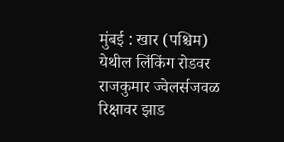मुंबई : खार (पश्चिम) येथील लिंकिंग रोडवर राजकुमार ज्वेलर्सजवळ रिक्षावर झाड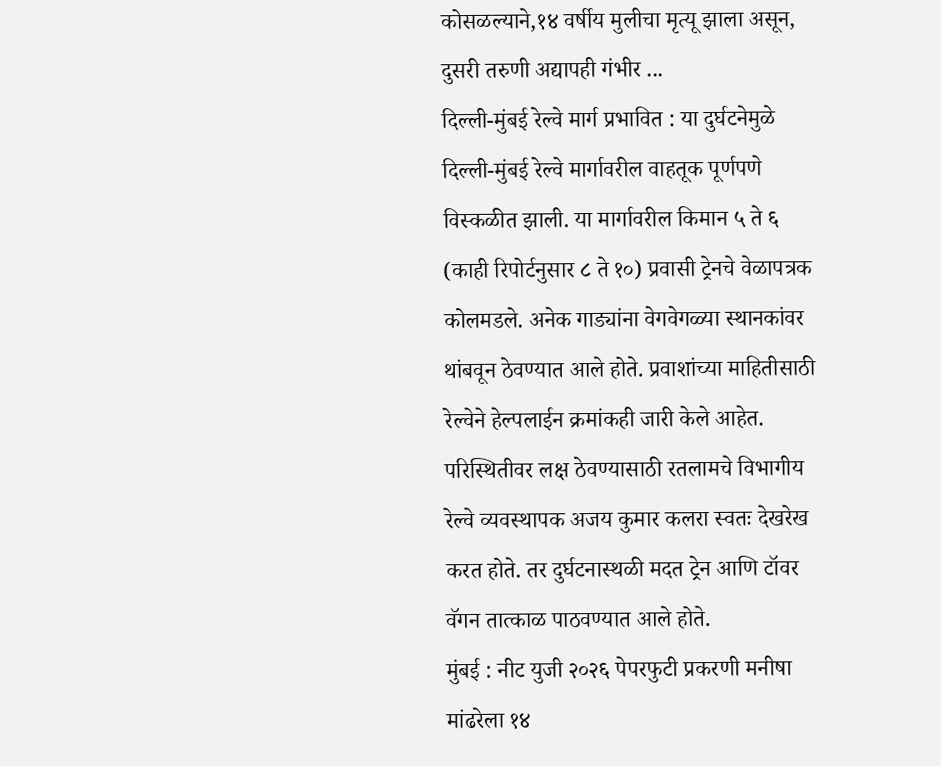कोसळल्याने,१४ वर्षीय मुलीचा मृत्यू झाला असून, दुसरी तरुणी अद्यापही गंभीर ...
दिल्ली-मुंबई रेल्वे मार्ग प्रभावित : या दुर्घटनेमुळे दिल्ली-मुंबई रेल्वे मार्गावरील वाहतूक पूर्णपणे विस्कळीत झाली. या मार्गावरील किमान ५ ते ६ (काही रिपोर्टनुसार ८ ते १०) प्रवासी ट्रेनचे वेळापत्रक कोलमडले. अनेक गाड्यांना वेगवेगळ्या स्थानकांवर थांबवून ठेवण्यात आले होते. प्रवाशांच्या माहितीसाठी रेल्वेने हेल्पलाईन क्रमांकही जारी केले आहेत. परिस्थितीवर लक्ष ठेवण्यासाठी रतलामचे विभागीय रेल्वे व्यवस्थापक अजय कुमार कलरा स्वतः देखरेख करत होते. तर दुर्घटनास्थळी मदत ट्रेन आणि टॉवर वॅगन तात्काळ पाठवण्यात आले होते.
मुंबई : नीट युजी २०२६ पेपरफुटी प्रकरणी मनीषा मांढरेला १४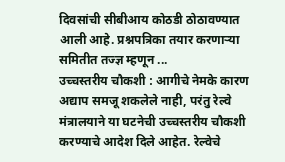दिवसांची सीबीआय कोठडी ठोठावण्यात आली आहे. प्रश्नपत्रिका तयार करणाऱ्या समितीत तज्ज्ञ म्हणून ...
उच्चस्तरीय चौकशी : आगीचे नेमके कारण अद्याप समजू शकलेले नाही, परंतु रेल्वे मंत्रालयाने या घटनेची उच्चस्तरीय चौकशी करण्याचे आदेश दिले आहेत. रेल्वेचे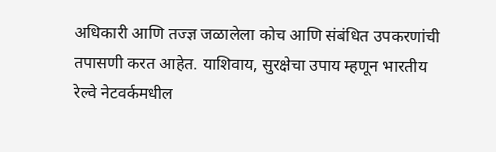अधिकारी आणि तज्ज्ञ जळालेला कोच आणि संबंधित उपकरणांची तपासणी करत आहेत. याशिवाय, सुरक्षेचा उपाय म्हणून भारतीय रेल्वे नेटवर्कमधील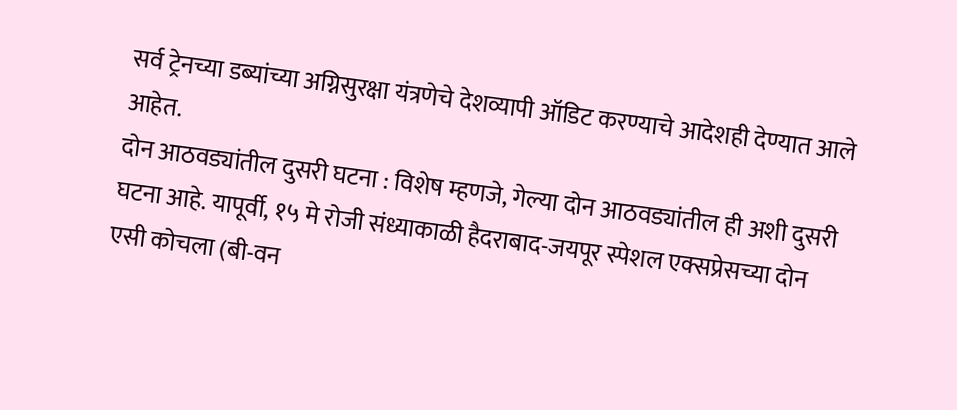सर्व ट्रेनच्या डब्यांच्या अग्निसुरक्षा यंत्रणेचे देशव्यापी ऑडिट करण्याचे आदेशही देण्यात आले आहेत.
दोन आठवड्यांतील दुसरी घटना : विशेष म्हणजे, गेल्या दोन आठवड्यांतील ही अशी दुसरी घटना आहे. यापूर्वी, १५ मे रोजी संध्याकाळी हैदराबाद-जयपूर स्पेशल एक्सप्रेसच्या दोन एसी कोचला (बी-वन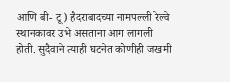आणि बी- टू) हैदराबादच्या नामपल्ली रेल्वे स्थानकावर उभे असताना आग लागली होती. सुदैवाने त्याही घटनेत कोणीही जखमी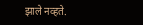झाले नव्हते.